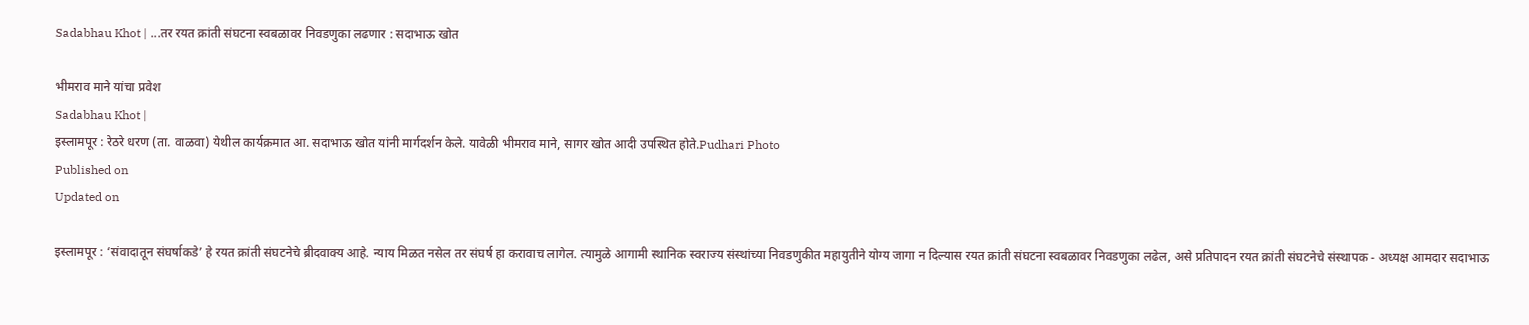Sadabhau Khot | ...तर रयत क्रांती संघटना स्वबळावर निवडणुका लढणार : सदाभाऊ खोत

भीमराव माने यांचा प्रवेश
Sadabhau Khot |
इस्लामपूर : रेठरे धरण (ता. वाळवा) येथील कार्यक्रमात आ. सदाभाऊ खोत यांनी मार्गदर्शन केले. यावेळी भीमराव माने, सागर खोत आदी उपस्थित होते.Pudhari Photo
Published on
Updated on

इस्लामपूर : ‘संवादातून संघर्षाकडे’ हे रयत क्रांती संघटनेचे ब्रीदवाक्य आहे. न्याय मिळत नसेल तर संघर्ष हा करावाच लागेल. त्यामुळे आगामी स्थानिक स्वराज्य संस्थांच्या निवडणुकीत महायुतीने योग्य जागा न दिल्यास रयत क्रांती संघटना स्वबळावर निवडणुका लढेल, असे प्रतिपादन रयत क्रांती संघटनेचे संस्थापक - अध्यक्ष आमदार सदाभाऊ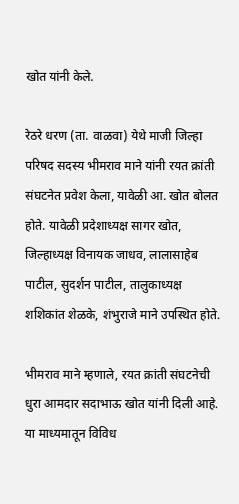खोत यांनी केले.

रेठरे धरण (ता. वाळवा) येथे माजी जिल्हा परिषद सदस्य भीमराव माने यांनी रयत क्रांती संघटनेत प्रवेश केला, यावेळी आ. खोत बोलत होते. यावेळी प्रदेशाध्यक्ष सागर खोत, जिल्हाध्यक्ष विनायक जाधव, लालासाहेब पाटील, सुदर्शन पाटील, तालुकाध्यक्ष शशिकांत शेळके, शंभुराजे माने उपस्थित होते.

भीमराव माने म्हणाले, रयत क्रांती संघटनेची धुरा आमदार सदाभाऊ खोत यांनी दिली आहे. या माध्यमातून विविध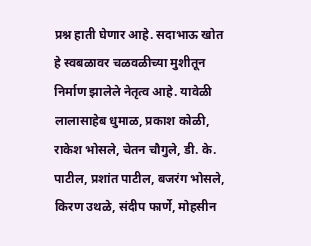प्रश्न हाती घेणार आहे. सदाभाऊ खोत हे स्वबळावर चळवळीच्या मुशीतून निर्माण झालेले नेतृत्व आहे. यावेळी लालासाहेब धुमाळ, प्रकाश कोळी, राकेश भोसले, चेतन चौगुले, डी. के. पाटील, प्रशांत पाटील, बजरंग भोसले, किरण उथळे, संदीप फार्णे, मोहसीन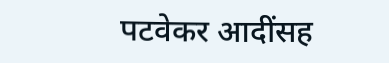पटवेकर आदींसह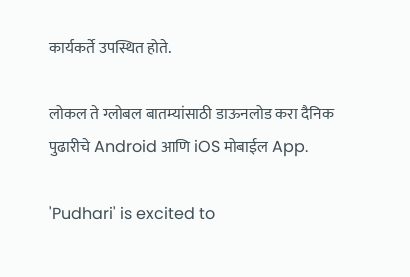कार्यकर्ते उपस्थित होते.

लोकल ते ग्लोबल बातम्यांसाठी डाऊनलोड करा दैनिक पुढारीचे Android आणि iOS मोबाईल App.

'Pudhari' is excited to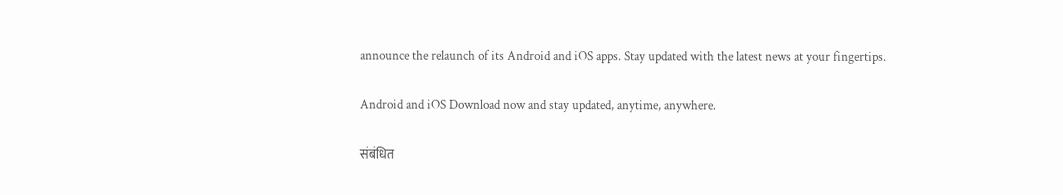announce the relaunch of its Android and iOS apps. Stay updated with the latest news at your fingertips.

Android and iOS Download now and stay updated, anytime, anywhere.

संबंधित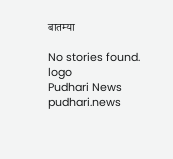बातम्या

No stories found.
logo
Pudhari News
pudhari.news